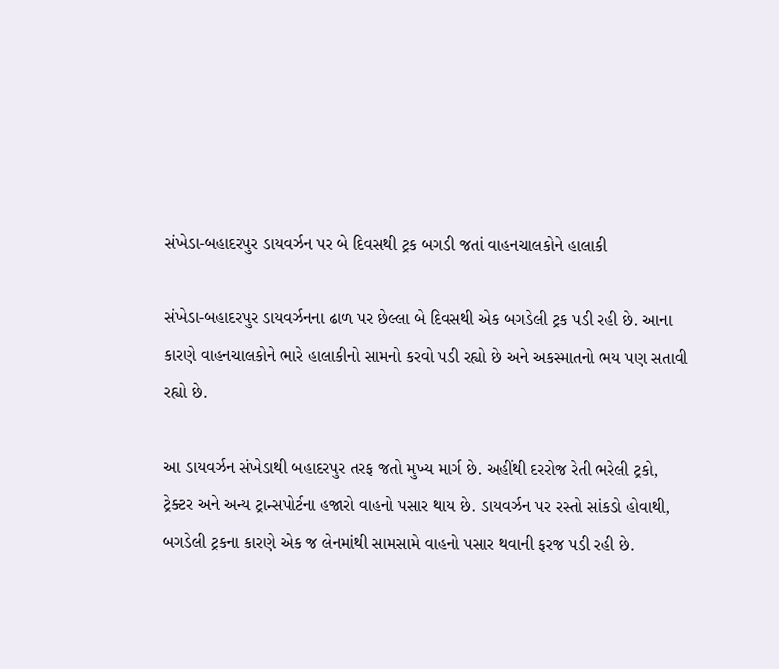સંખેડા-બહાદરપુર ડાયવર્ઝન પર બે દિવસથી ટ્રક બગડી જતાં વાહનચાલકોને હાલાકી

સંખેડા-બહાદરપુર ડાયવર્ઝનના ઢાળ પર છેલ્લા બે દિવસથી એક બગડેલી ટ્રક પડી રહી છે. આના કારણે વાહનચાલકોને ભારે હાલાકીનો સામનો કરવો પડી રહ્યો છે અને અકસ્માતનો ભય પણ સતાવી રહ્યો છે.

આ ડાયવર્ઝન સંખેડાથી બહાદરપુર તરફ જતો મુખ્ય માર્ગ છે. અહીંથી દરરોજ રેતી ભરેલી ટ્રકો, ટ્રેક્ટર અને અન્ય ટ્રાન્સપોર્ટના હજારો વાહનો પસાર થાય છે. ડાયવર્ઝન પર રસ્તો સાંકડો હોવાથી, બગડેલી ટ્રકના કારણે એક જ લેનમાંથી સામસામે વાહનો પસાર થવાની ફરજ પડી રહી છે.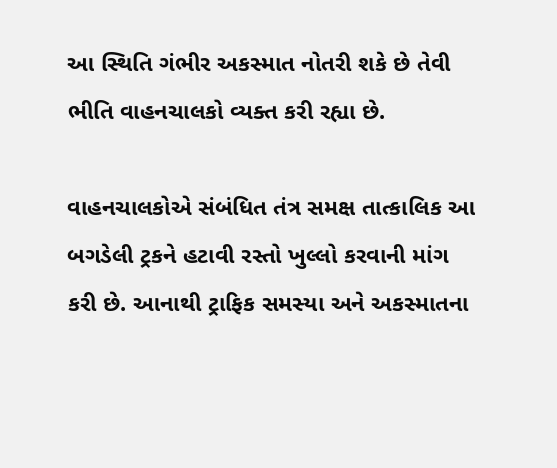આ સ્થિતિ ગંભીર અકસ્માત નોતરી શકે છે તેવી ભીતિ વાહનચાલકો વ્યક્ત કરી રહ્યા છે.

વાહનચાલકોએ સંબંધિત તંત્ર સમક્ષ તાત્કાલિક આ બગડેલી ટ્રકને હટાવી રસ્તો ખુલ્લો કરવાની માંગ કરી છે. આનાથી ટ્રાફિક સમસ્યા અને અકસ્માતના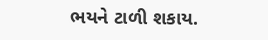ભયને ટાળી શકાય.